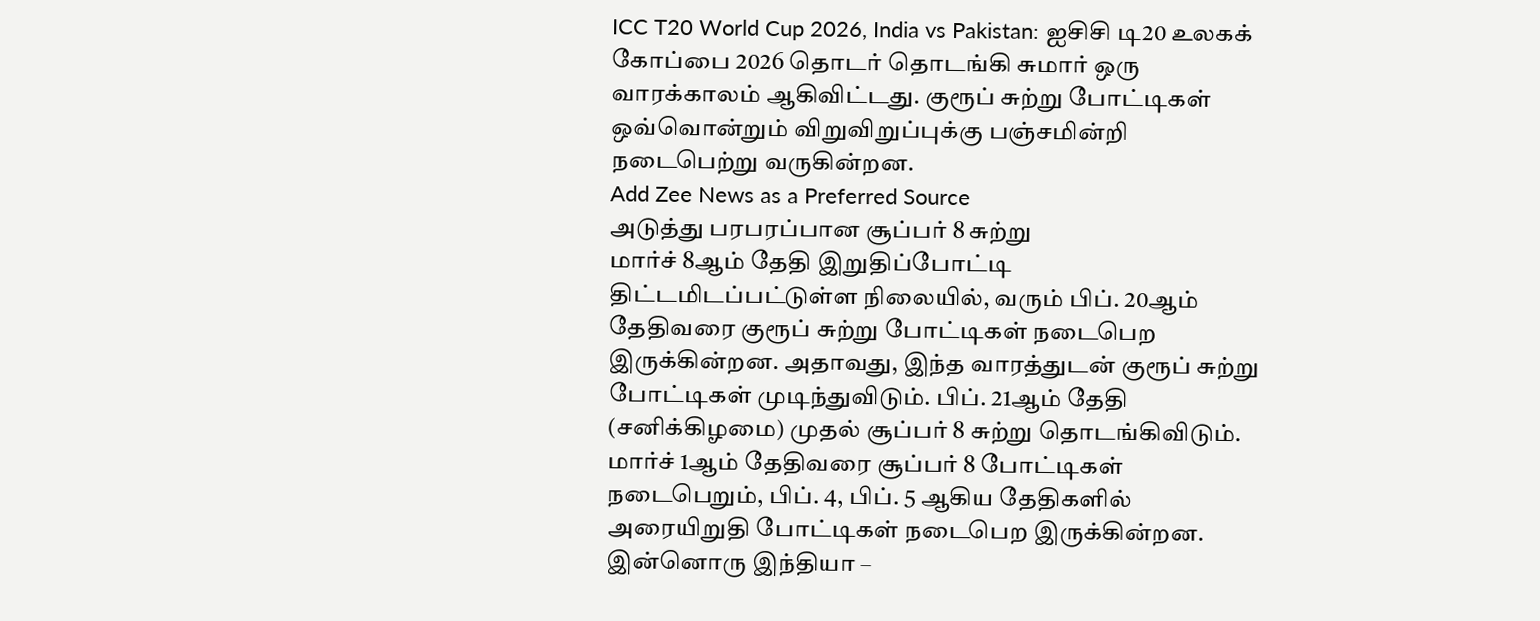ICC T20 World Cup 2026, India vs Pakistan: ஐசிசி டி20 உலகக் கோப்பை 2026 தொடர் தொடங்கி சுமார் ஒரு வாரக்காலம் ஆகிவிட்டது. குரூப் சுற்று போட்டிகள் ஒவ்வொன்றும் விறுவிறுப்புக்கு பஞ்சமின்றி நடைபெற்று வருகின்றன.
Add Zee News as a Preferred Source
அடுத்து பரபரப்பான சூப்பர் 8 சுற்று
மார்ச் 8ஆம் தேதி இறுதிப்போட்டி திட்டமிடப்பட்டுள்ள நிலையில், வரும் பிப். 20ஆம் தேதிவரை குரூப் சுற்று போட்டிகள் நடைபெற இருக்கின்றன. அதாவது, இந்த வாரத்துடன் குரூப் சுற்று போட்டிகள் முடிந்துவிடும். பிப். 21ஆம் தேதி (சனிக்கிழமை) முதல் சூப்பர் 8 சுற்று தொடங்கிவிடும். மார்ச் 1ஆம் தேதிவரை சூப்பர் 8 போட்டிகள் நடைபெறும், பிப். 4, பிப். 5 ஆகிய தேதிகளில் அரையிறுதி போட்டிகள் நடைபெற இருக்கின்றன.
இன்னொரு இந்தியா –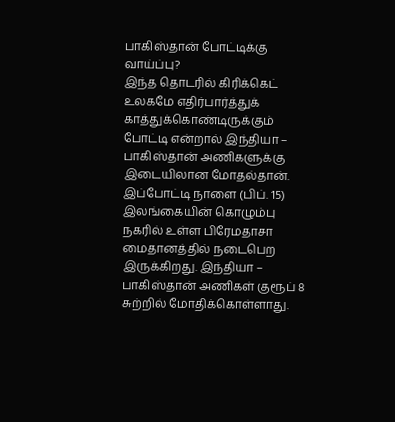பாகிஸ்தான் போட்டிக்கு வாய்ப்பு?
இந்த தொடரில் கிரிக்கெட் உலகமே எதிர்பார்த்துக் காத்துக்கொண்டிருக்கும் போட்டி என்றால் இந்தியா – பாகிஸ்தான் அணிகளுக்கு இடையிலான மோதல்தான். இப்போட்டி நாளை (பிப். 15) இலங்கையின் கொழும்பு நகரில் உள்ள பிரேமதாசா மைதானத்தில் நடைபெற இருக்கிறது. இந்தியா – பாகிஸ்தான் அணிகள் குரூப் 8 சுற்றில் மோதிக்கொள்ளாது.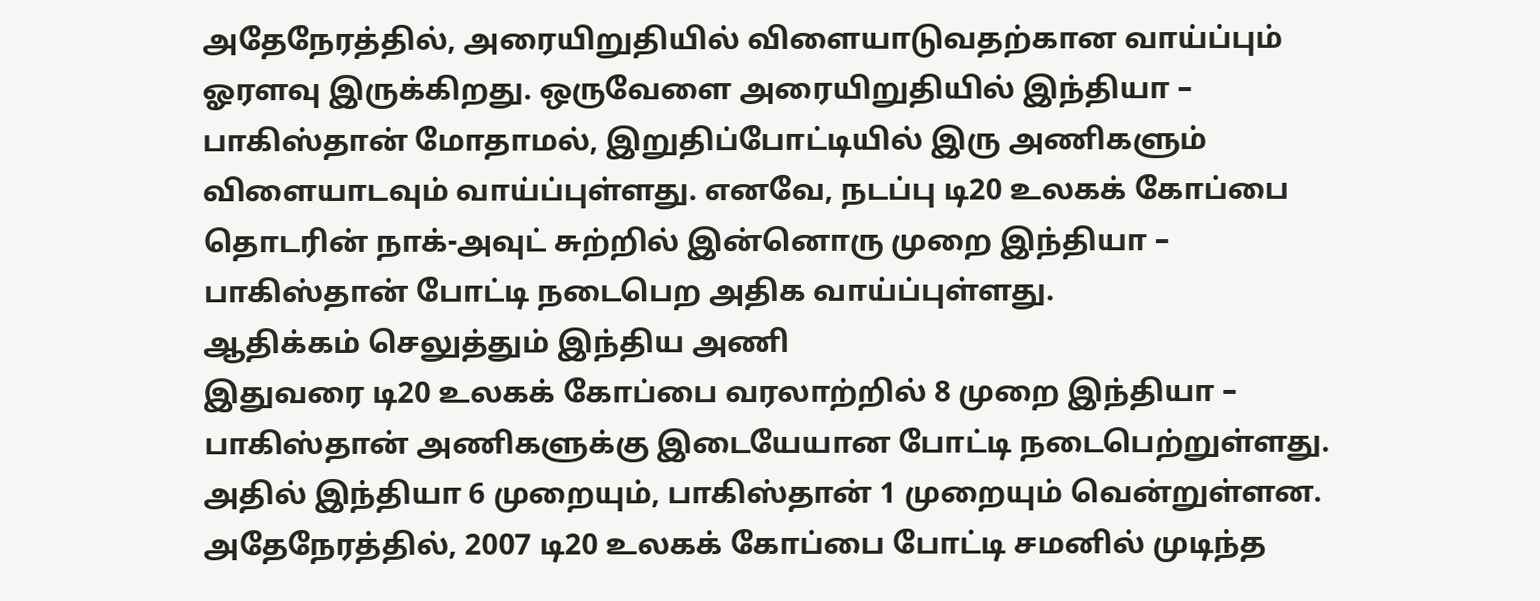அதேநேரத்தில், அரையிறுதியில் விளையாடுவதற்கான வாய்ப்பும் ஓரளவு இருக்கிறது. ஒருவேளை அரையிறுதியில் இந்தியா – பாகிஸ்தான் மோதாமல், இறுதிப்போட்டியில் இரு அணிகளும் விளையாடவும் வாய்ப்புள்ளது. எனவே, நடப்பு டி20 உலகக் கோப்பை தொடரின் நாக்-அவுட் சுற்றில் இன்னொரு முறை இந்தியா – பாகிஸ்தான் போட்டி நடைபெற அதிக வாய்ப்புள்ளது.
ஆதிக்கம் செலுத்தும் இந்திய அணி
இதுவரை டி20 உலகக் கோப்பை வரலாற்றில் 8 முறை இந்தியா – பாகிஸ்தான் அணிகளுக்கு இடையேயான போட்டி நடைபெற்றுள்ளது. அதில் இந்தியா 6 முறையும், பாகிஸ்தான் 1 முறையும் வென்றுள்ளன. அதேநேரத்தில், 2007 டி20 உலகக் கோப்பை போட்டி சமனில் முடிந்த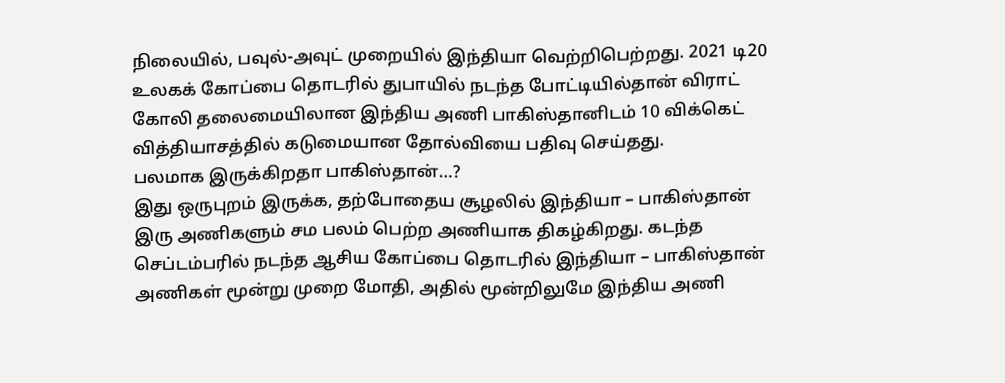நிலையில், பவுல்-அவுட் முறையில் இந்தியா வெற்றிபெற்றது. 2021 டி20 உலகக் கோப்பை தொடரில் துபாயில் நடந்த போட்டியில்தான் விராட் கோலி தலைமையிலான இந்திய அணி பாகிஸ்தானிடம் 10 விக்கெட் வித்தியாசத்தில் கடுமையான தோல்வியை பதிவு செய்தது.
பலமாக இருக்கிறதா பாகிஸ்தான்…?
இது ஒருபுறம் இருக்க, தற்போதைய சூழலில் இந்தியா – பாகிஸ்தான் இரு அணிகளும் சம பலம் பெற்ற அணியாக திகழ்கிறது. கடந்த செப்டம்பரில் நடந்த ஆசிய கோப்பை தொடரில் இந்தியா – பாகிஸ்தான் அணிகள் மூன்று முறை மோதி, அதில் மூன்றிலுமே இந்திய அணி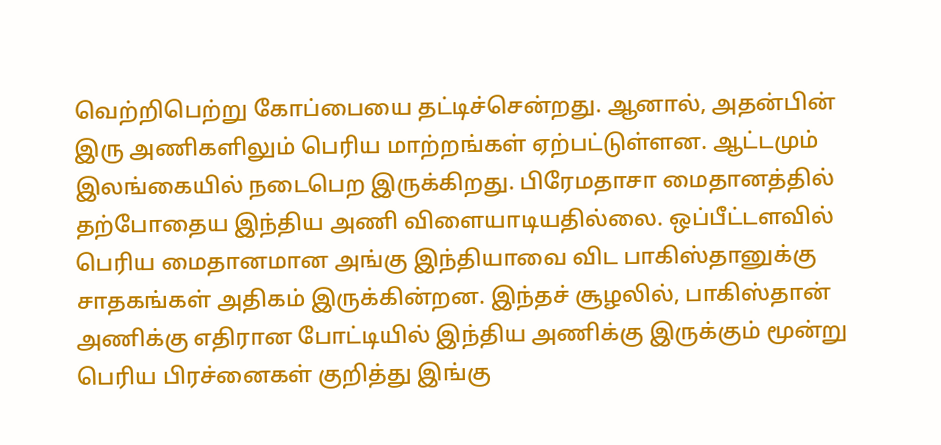வெற்றிபெற்று கோப்பையை தட்டிச்சென்றது. ஆனால், அதன்பின் இரு அணிகளிலும் பெரிய மாற்றங்கள் ஏற்பட்டுள்ளன. ஆட்டமும் இலங்கையில் நடைபெற இருக்கிறது. பிரேமதாசா மைதானத்தில் தற்போதைய இந்திய அணி விளையாடியதில்லை. ஒப்பீட்டளவில் பெரிய மைதானமான அங்கு இந்தியாவை விட பாகிஸ்தானுக்கு சாதகங்கள் அதிகம் இருக்கின்றன. இந்தச் சூழலில், பாகிஸ்தான் அணிக்கு எதிரான போட்டியில் இந்திய அணிக்கு இருக்கும் மூன்று பெரிய பிரச்னைகள் குறித்து இங்கு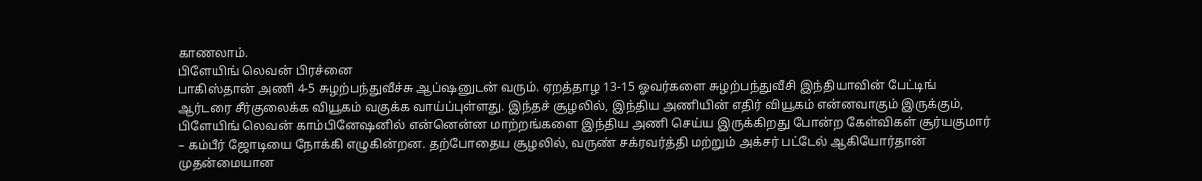காணலாம்.
பிளேயிங் லெவன் பிரச்னை
பாகிஸ்தான் அணி 4-5 சுழற்பந்துவீச்சு ஆப்ஷனுடன் வரும். ஏறத்தாழ 13-15 ஓவர்களை சுழற்பந்துவீசி இந்தியாவின் பேட்டிங் ஆர்டரை சீர்குலைக்க வியூகம் வகுக்க வாய்ப்புள்ளது. இந்தச் சூழலில், இந்திய அணியின் எதிர் வியூகம் என்னவாகும் இருக்கும், பிளேயிங் லெவன் காம்பினேஷனில் என்னென்ன மாற்றங்களை இந்திய அணி செய்ய இருக்கிறது போன்ற கேள்விகள் சூர்யகுமார் – கம்பீர் ஜோடியை நோக்கி எழுகின்றன. தற்போதைய சூழலில், வருண் சக்ரவர்த்தி மற்றும் அக்சர் பட்டேல் ஆகியோர்தான் முதன்மையான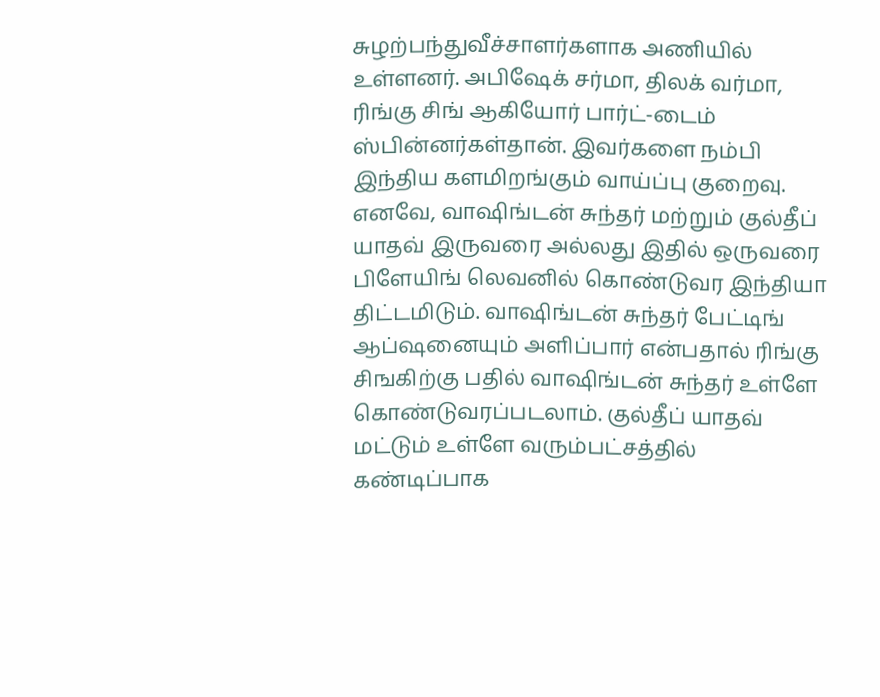சுழற்பந்துவீச்சாளர்களாக அணியில் உள்ளனர். அபிஷேக் சர்மா, திலக் வர்மா, ரிங்கு சிங் ஆகியோர் பார்ட்-டைம் ஸ்பின்னர்கள்தான். இவர்களை நம்பி இந்திய களமிறங்கும் வாய்ப்பு குறைவு.
எனவே, வாஷிங்டன் சுந்தர் மற்றும் குல்தீப் யாதவ் இருவரை அல்லது இதில் ஒருவரை பிளேயிங் லெவனில் கொண்டுவர இந்தியா திட்டமிடும். வாஷிங்டன் சுந்தர் பேட்டிங் ஆப்ஷனையும் அளிப்பார் என்பதால் ரிங்கு சிஙகிற்கு பதில் வாஷிங்டன் சுந்தர் உள்ளே கொண்டுவரப்படலாம். குல்தீப் யாதவ் மட்டும் உள்ளே வரும்பட்சத்தில் கண்டிப்பாக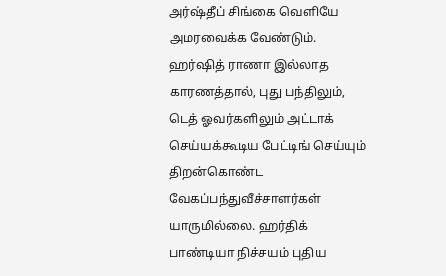அர்ஷ்தீப் சிங்கை வெளியே அமரவைக்க வேண்டும். ஹர்ஷித் ராணா இல்லாத காரணத்தால், புது பந்திலும், டெத் ஓவர்களிலும் அட்டாக் செய்யக்கூடிய பேட்டிங் செய்யும் திறன்கொண்ட வேகப்பந்துவீச்சாளர்கள் யாருமில்லை. ஹர்திக் பாண்டியா நிச்சயம் புதிய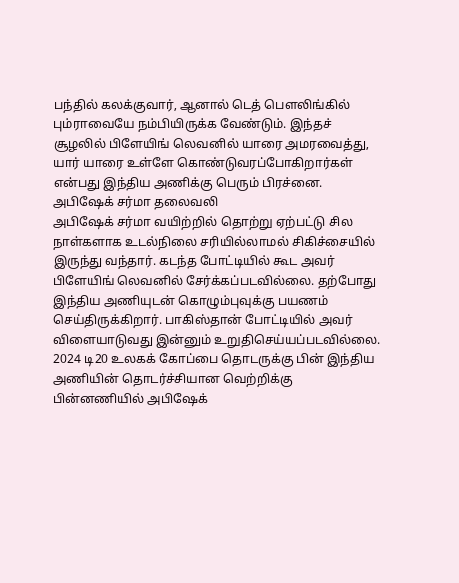பந்தில் கலக்குவார், ஆனால் டெத் பௌலிங்கில் பும்ராவையே நம்பியிருக்க வேண்டும். இந்தச் சூழலில் பிளேயிங் லெவனில் யாரை அமரவைத்து, யார் யாரை உள்ளே கொண்டுவரப்போகிறார்கள் என்பது இந்திய அணிக்கு பெரும் பிரச்னை.
அபிஷேக் சர்மா தலைவலி
அபிஷேக் சர்மா வயிற்றில் தொற்று ஏற்பட்டு சில நாள்களாக உடல்நிலை சரியில்லாமல் சிகிச்சையில் இருந்து வந்தார். கடந்த போட்டியில் கூட அவர் பிளேயிங் லெவனில் சேர்க்கப்படவில்லை. தற்போது இந்திய அணியுடன் கொழும்புவுக்கு பயணம் செய்திருக்கிறார். பாகிஸ்தான் போட்டியில் அவர் விளையாடுவது இன்னும் உறுதிசெய்யப்படவில்லை. 2024 டி20 உலகக் கோப்பை தொடருக்கு பின் இந்திய அணியின் தொடர்ச்சியான வெற்றிக்கு பின்னணியில் அபிஷேக்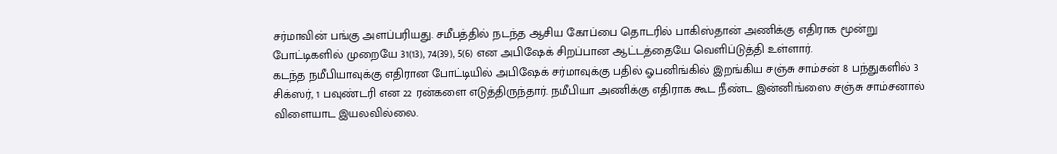சர்மாவின் பங்கு அளப்பரியது. சமீபத்தில் நடந்த ஆசிய கோப்பை தொடரில் பாகிஸ்தான் அணிக்கு எதிராக மூன்று போட்டிகளில் முறையே 31(13), 74(39), 5(6) என அபிஷேக் சிறப்பான ஆட்டத்தையே வெளிப்டுத்தி உள்ளார்.
கடந்த நமீபியாவுக்கு எதிரான போட்டியில் அபிஷேக் சர்மாவுக்கு பதில் ஓபனிங்கில் இறங்கிய சஞ்சு சாம்சன் 8 பந்துகளில் 3 சிக்ஸர், 1 பவுண்டரி என 22 ரன்களை எடுத்திருந்தார். நமீபியா அணிக்கு எதிராக கூட நீண்ட இன்னிங்ஸை சஞ்சு சாம்சனால் விளையாட இயலவில்லை.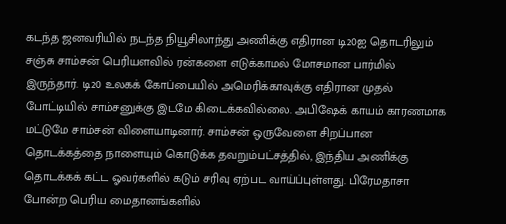கடந்த ஜனவரியில் நடந்த நியூசிலாந்து அணிக்கு எதிரான டி20ஐ தொடரிலும் சஞ்சு சாம்சன் பெரியளவில் ரன்களை எடுக்காமல் மோசமான பார்மில் இருந்தார். டி20 உலகக் கோப்பையில் அமெரிக்காவுக்கு எதிரான முதல் போட்டியில் சாம்சனுக்கு இடமே கிடைக்கவில்லை. அபிஷேக் காயம் காரணமாக மட்டுமே சாம்சன் விளையாடினார். சாம்சன் ஒருவேளை சிறப்பான தொடக்கத்தை நாளையும் கொடுக்க தவறும்பட்சத்தில், இந்திய அணிக்கு தொடக்கக் கட்ட ஓவர்களில் கடும் சரிவு ஏற்பட வாய்ப்புள்ளது. பிரேமதாசா போன்ற பெரிய மைதானங்களில்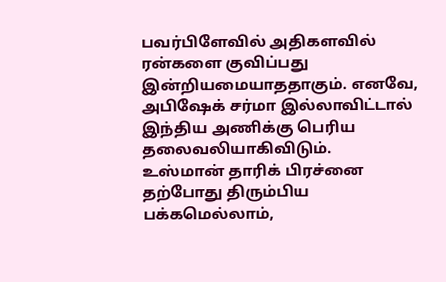பவர்பிளேவில் அதிகளவில் ரன்களை குவிப்பது இன்றியமையாததாகும். எனவே, அபிஷேக் சர்மா இல்லாவிட்டால் இந்திய அணிக்கு பெரிய தலைவலியாகிவிடும்.
உஸ்மான் தாரிக் பிரச்னை
தற்போது திரும்பிய பக்கமெல்லாம்,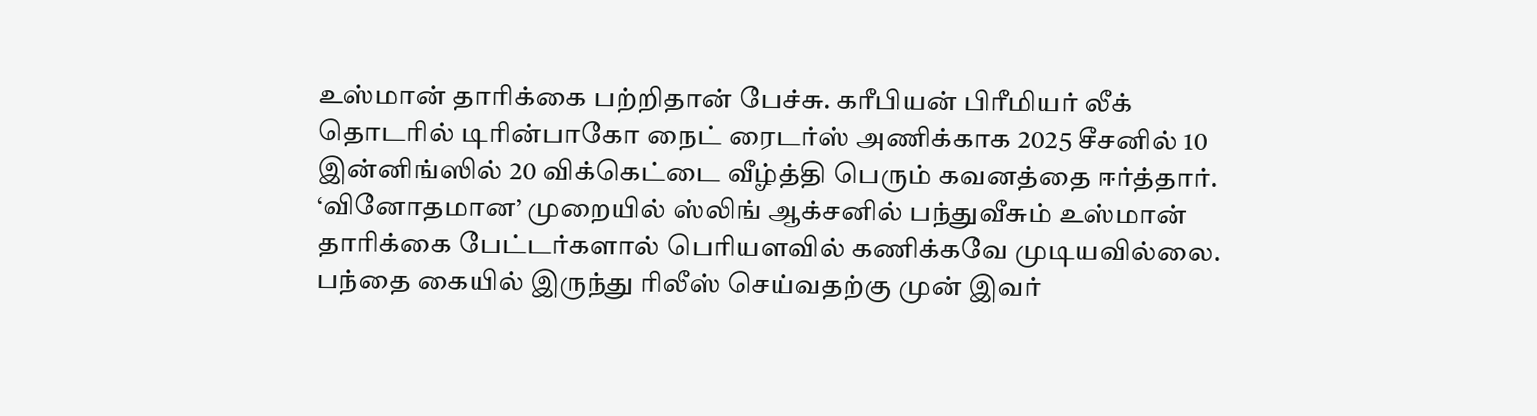உஸ்மான் தாரிக்கை பற்றிதான் பேச்சு. கரீபியன் பிரீமியர் லீக் தொடரில் டிரின்பாகோ நைட் ரைடர்ஸ் அணிக்காக 2025 சீசனில் 10 இன்னிங்ஸில் 20 விக்கெட்டை வீழ்த்தி பெரும் கவனத்தை ஈர்த்தார். ‘வினோதமான’ முறையில் ஸ்லிங் ஆக்சனில் பந்துவீசும் உஸ்மான் தாரிக்கை பேட்டர்களால் பெரியளவில் கணிக்கவே முடியவில்லை. பந்தை கையில் இருந்து ரிலீஸ் செய்வதற்கு முன் இவர்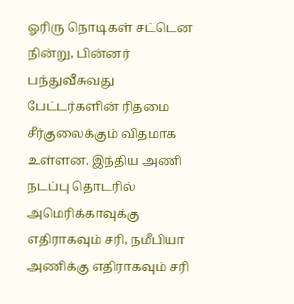ஓரிரு நொடிகள் சட்டென நின்று, பின்னர் பந்துவீசுவது பேட்டர்களின் ரிதமை சீர்குலைக்கும் விதமாக உள்ளன. இந்திய அணி நடப்பு தொடரில் அமெரிக்காவுக்கு எதிராகவும் சரி, நமீபியா அணிக்கு எதிராகவும் சரி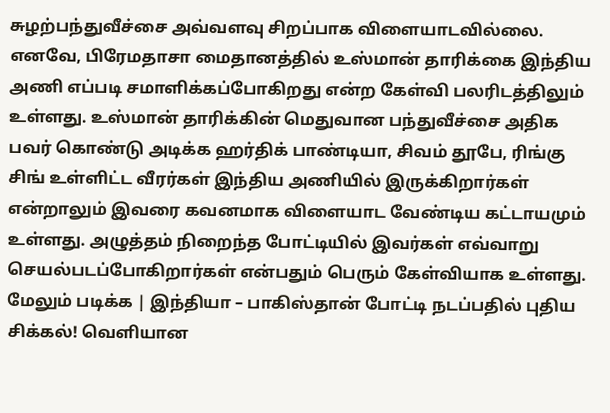சுழற்பந்துவீச்சை அவ்வளவு சிறப்பாக விளையாடவில்லை.
எனவே, பிரேமதாசா மைதானத்தில் உஸ்மான் தாரிக்கை இந்திய அணி எப்படி சமாளிக்கப்போகிறது என்ற கேள்வி பலரிடத்திலும் உள்ளது. உஸ்மான் தாரிக்கின் மெதுவான பந்துவீச்சை அதிக பவர் கொண்டு அடிக்க ஹர்திக் பாண்டியா, சிவம் தூபே, ரிங்கு சிங் உள்ளிட்ட வீரர்கள் இந்திய அணியில் இருக்கிறார்கள் என்றாலும் இவரை கவனமாக விளையாட வேண்டிய கட்டாயமும் உள்ளது. அழுத்தம் நிறைந்த போட்டியில் இவர்கள் எவ்வாறு செயல்படப்போகிறார்கள் என்பதும் பெரும் கேள்வியாக உள்ளது.
மேலும் படிக்க | இந்தியா – பாகிஸ்தான் போட்டி நடப்பதில் புதிய சிக்கல்! வெளியான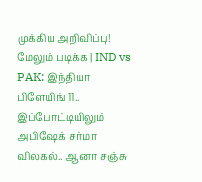முக்கிய அறிவிப்பு!
மேலும் படிக்க | IND vs PAK: இந்தியா பிளேயிங் 11.. இப்போட்டியிலும் அபிஷேக் சர்மா விலகல்.. ஆனா சஞ்சு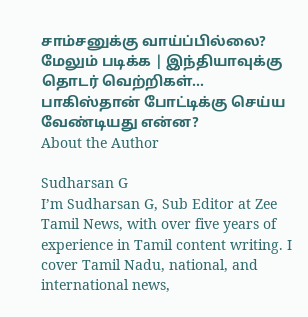சாம்சனுக்கு வாய்ப்பில்லை?
மேலும் படிக்க | இந்தியாவுக்கு தொடர் வெற்றிகள்… பாகிஸ்தான் போட்டிக்கு செய்ய வேண்டியது என்ன?
About the Author

Sudharsan G
I’m Sudharsan G, Sub Editor at Zee Tamil News, with over five years of experience in Tamil content writing. I cover Tamil Nadu, national, and international news,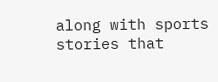along with sports stories that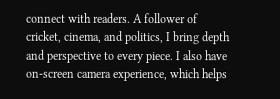connect with readers. A follower of cricket, cinema, and politics, I bring depth and perspective to every piece. I also have on-screen camera experience, which helps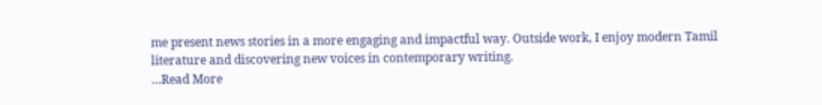me present news stories in a more engaging and impactful way. Outside work, I enjoy modern Tamil literature and discovering new voices in contemporary writing.
…Read More